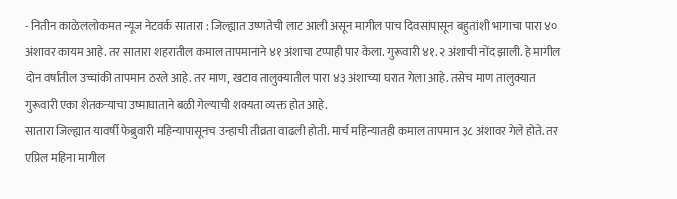- नितीन काळेललोकमत न्यूज नेटवर्क सातारा : जिल्ह्यात उष्णतेची लाट आली असून मागील पाच दिवसांपासून बहुतांशी भागाचा पारा ४० अंशावर कायम आहे. तर सातारा शहरातील कमाल तापमानाने ४१ अंशाचा टप्पाही पार केला. गुरूवारी ४१.२ अंशाची नोंद झाली. हे मागील दोन वर्षांतील उच्चांकी तापमान ठरले आहे. तर माण, खटाव तालुक्यातील पारा ४३ अंशाच्या घरात गेला आहे. तसेच माण तालुक्यात गुरूवारी एका शेतकऱ्याचा उष्माघाताने बळी गेल्याची शक्यता व्यक्त होत आहे.
सातारा जिल्ह्यात यावर्षी फेब्रुवारी महिन्यापासूनच उन्हाची तीव्रता वाढली होती. मार्च महिन्यातही कमाल तापमान ३८ अंशावर गेले होते. तर एप्रिल महिना मागील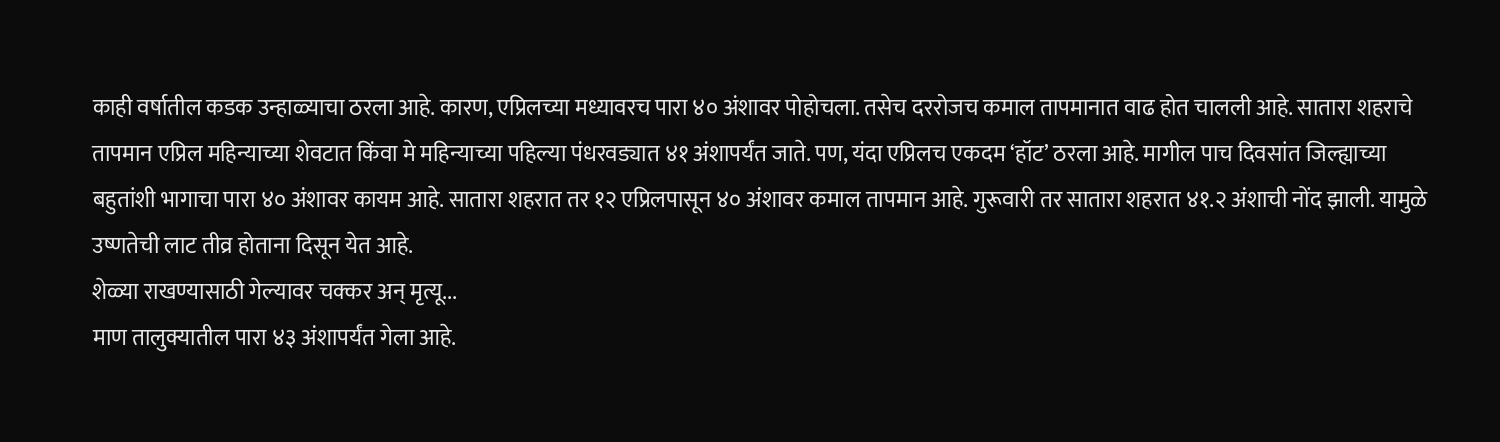काही वर्षातील कडक उन्हाळ्याचा ठरला आहे. कारण, एप्रिलच्या मध्यावरच पारा ४० अंशावर पोहोचला. तसेच दररोजच कमाल तापमानात वाढ होत चालली आहे. सातारा शहराचे तापमान एप्रिल महिन्याच्या शेवटात किंवा मे महिन्याच्या पहिल्या पंधरवड्यात ४१ अंशापर्यंत जाते. पण, यंदा एप्रिलच एकदम ‘हॉट’ ठरला आहे. मागील पाच दिवसांत जिल्ह्याच्या बहुतांशी भागाचा पारा ४० अंशावर कायम आहे. सातारा शहरात तर १२ एप्रिलपासून ४० अंशावर कमाल तापमान आहे. गुरूवारी तर सातारा शहरात ४१.२ अंशाची नोंद झाली. यामुळे उष्णतेची लाट तीव्र होताना दिसून येत आहे.
शेळ्या राखण्यासाठी गेल्यावर चक्कर अन् मृत्यू...
माण तालुक्यातील पारा ४३ अंशापर्यंत गेला आहे.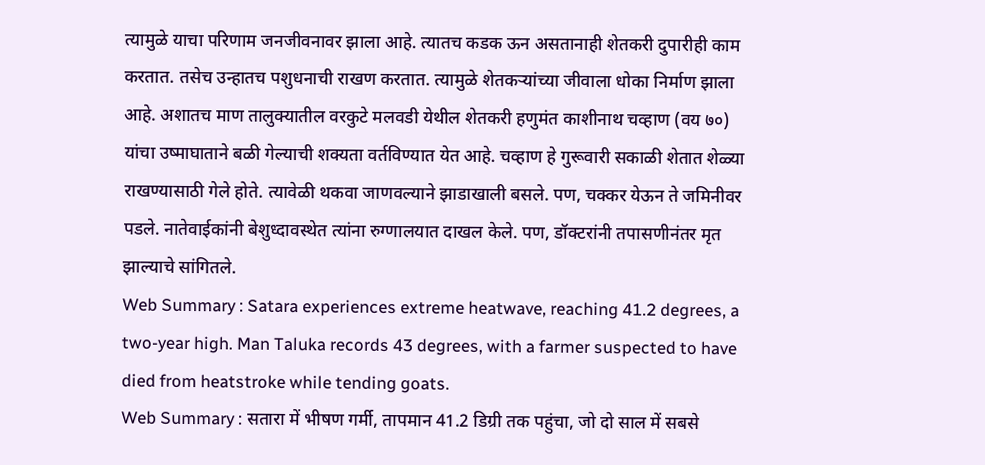त्यामुळे याचा परिणाम जनजीवनावर झाला आहे. त्यातच कडक ऊन असतानाही शेतकरी दुपारीही काम करतात. तसेच उन्हातच पशुधनाची राखण करतात. त्यामुळे शेतकऱ्यांच्या जीवाला धोका निर्माण झाला आहे. अशातच माण तालुक्यातील वरकुटे मलवडी येथील शेतकरी हणुमंत काशीनाथ चव्हाण (वय ७०) यांचा उष्माघाताने बळी गेल्याची शक्यता वर्तविण्यात येत आहे. चव्हाण हे गुरूवारी सकाळी शेतात शेळ्या राखण्यासाठी गेले होते. त्यावेळी थकवा जाणवल्याने झाडाखाली बसले. पण, चक्कर येऊन ते जमिनीवर पडले. नातेवाईकांनी बेशुध्दावस्थेत त्यांना रुग्णालयात दाखल केले. पण, डॉक्टरांनी तपासणीनंतर मृत झाल्याचे सांगितले.
Web Summary : Satara experiences extreme heatwave, reaching 41.2 degrees, a two-year high. Man Taluka records 43 degrees, with a farmer suspected to have died from heatstroke while tending goats.
Web Summary : सतारा में भीषण गर्मी, तापमान 41.2 डिग्री तक पहुंचा, जो दो साल में सबसे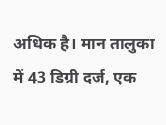अधिक है। मान तालुका में 43 डिग्री दर्ज, एक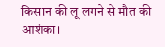किसान की लू लगने से मौत की आशंका।